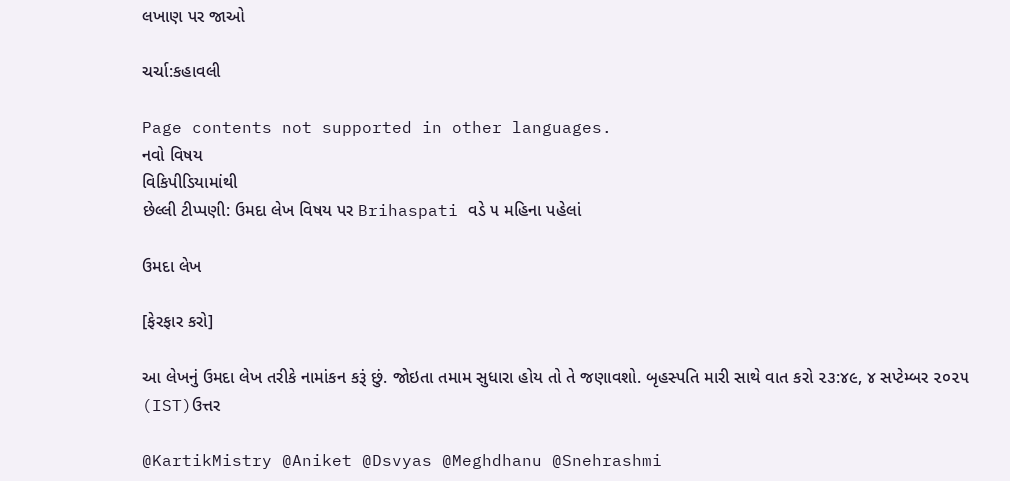લખાણ પર જાઓ

ચર્ચા:કહાવલી

Page contents not supported in other languages.
નવો વિષય
વિકિપીડિયામાંથી
છેલ્લી ટીપ્પણી: ઉમદા લેખ વિષય પર Brihaspati વડે ૫ મહિના પહેલાં

ઉમદા લેખ

[ફેરફાર કરો]

આ લેખનું ઉમદા લેખ તરીકે નામાંકન કરૂં છું. જોઇતા તમામ સુધારા હોય તો તે જણાવશો. બૃહસ્પતિ મારી સાથે વાત કરો ૨૩:૪૯, ૪ સપ્ટેમ્બર ૨૦૨૫ (IST)ઉત્તર

@KartikMistry @Aniket @Dsvyas @Meghdhanu @Snehrashmi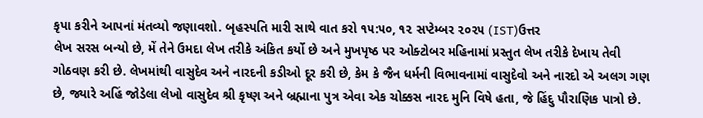કૃપા કરીને આપનાં મંતવ્યો જણાવશો. બૃહસ્પતિ મારી સાથે વાત કરો ૧૫:૫૦, ૧૨ સપ્ટેમ્બર ૨૦૨૫ (IST)ઉત્તર
લેખ સરસ બન્યો છે, મેં તેને ઉમદા લેખ તરીકે અંકિત કર્યો છે અને મુખપૃષ્ઠ પર ઓક્ટોબર મહિનામાં પ્રસ્તુત લેખ તરીકે દેખાય તેવી ગોઠવણ કરી છે. લેખમાંથી વાસુદેવ અને નારદની કડીઓ દૂર કરી છે, કેમ કે જૈન ધર્મની વિભાવનામાં વાસુદેવો અને નારદો એ અલગ ગણ છે, જ્યારે અહિં જોડેલા લેખો વાસુદેવ શ્રી કૃષ્ણ અને બ્રહ્માના પુત્ર એવા એક ચોક્કસ નારદ મુનિ વિષે હતા, જે હિંદુ પૌરાણિક પાત્રો છે.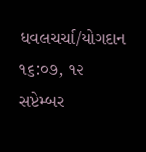ધવલચર્ચા/યોગદાન ૧૬:૦૭, ૧૨ સપ્ટેમ્બર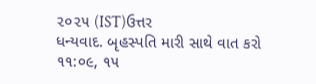૨૦૨૫ (IST)ઉત્તર
ધન્યવાદ. બૃહસ્પતિ મારી સાથે વાત કરો ૧૧:૦૯, ૧૫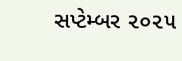સપ્ટેમ્બર ૨૦૨૫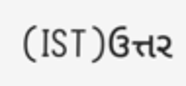(IST)ઉત્તર